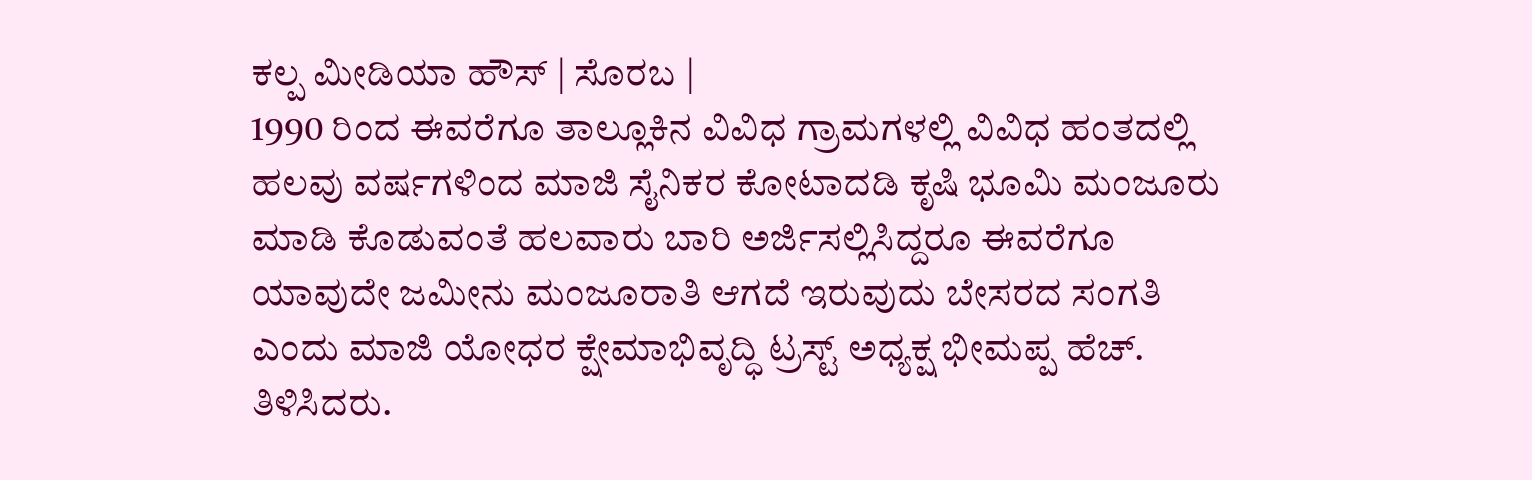ಕಲ್ಪ ಮೀಡಿಯಾ ಹೌಸ್ | ಸೊರಬ |
1990 ರಿಂದ ಈವರೆಗೂ ತಾಲ್ಲೂಕಿನ ವಿವಿಧ ಗ್ರಾಮಗಳಲ್ಲಿ ವಿವಿಧ ಹಂತದಲ್ಲಿ ಹಲವು ವರ್ಷಗಳಿಂದ ಮಾಜಿ ಸೈನಿಕರ ಕೋಟಾದಡಿ ಕೃಷಿ ಭೂಮಿ ಮಂಜೂರು ಮಾಡಿ ಕೊಡುವಂತೆ ಹಲವಾರು ಬಾರಿ ಅರ್ಜಿಸಲ್ಲಿಸಿದ್ದರೂ ಈವರೆಗೂ ಯಾವುದೇ ಜಮೀನು ಮಂಜೂರಾತಿ ಆಗದೆ ಇರುವುದು ಬೇಸರದ ಸಂಗತಿ ಎಂದು ಮಾಜಿ ಯೋಧರ ಕ್ಷೇಮಾಭಿವೃದ್ಧಿ ಟ್ರಸ್ಟ್ ಅಧ್ಯಕ್ಷ ಭೀಮಪ್ಪ ಹೆಚ್. ತಿಳಿಸಿದರು.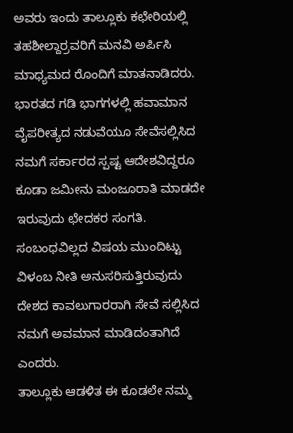ಅವರು ಇಂದು ತಾಲ್ಲೂಕು ಕಛೇರಿಯಲ್ಲಿ ತಹಶೀಲ್ದಾರ್ರವರಿಗೆ ಮನವಿ ಅರ್ಪಿಸಿ ಮಾಧ್ಯಮದ ರೊಂದಿಗೆ ಮಾತನಾಡಿದರು. ಭಾರತದ ಗಡಿ ಭಾಗಗಳಲ್ಲಿ ಹವಾಮಾನ ವೈಪರೀತ್ಯದ ನಡುವೆಯೂ ಸೇವೆಸಲ್ಲಿಸಿದ ನಮಗೆ ಸರ್ಕಾರದ ಸ್ಪಷ್ಟ ಆದೇಶವಿದ್ದರೂ ಕೂಡಾ ಜಮೀನು ಮಂಜೂರಾತಿ ಮಾಡದೇ ಇರುವುದು ಛೇದಕರ ಸಂಗತಿ. ಸಂಬಂಧವಿಲ್ಲದ ವಿಷಯ ಮುಂದಿಟ್ಟು ವಿಳಂಬ ನೀತಿ ಅನುಸರಿಸುತ್ತಿರುವುದು ದೇಶದ ಕಾವಲುಗಾರರಾಗಿ ಸೇವೆ ಸಲ್ಲಿಸಿದ ನಮಗೆ ಅವಮಾನ ಮಾಡಿದಂತಾಗಿದೆ ಎಂದರು.
ತಾಲ್ಲೂಕು ಆಡಳಿತ ಈ ಕೂಡಲೇ ನಮ್ಮ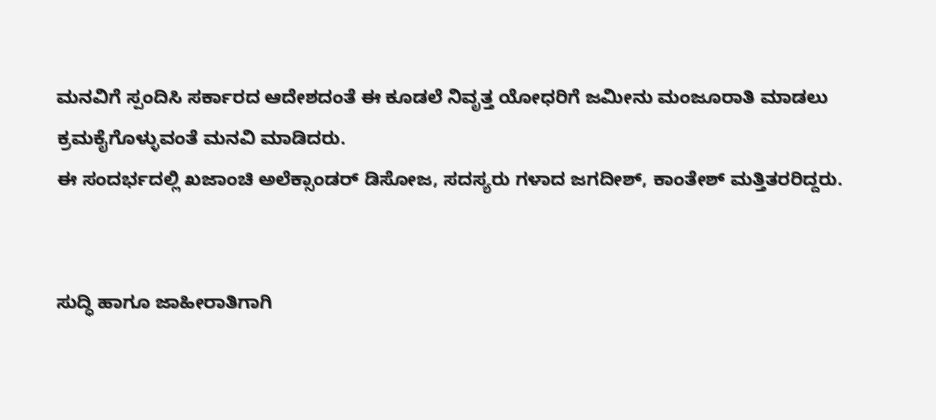ಮನವಿಗೆ ಸ್ಪಂದಿಸಿ ಸರ್ಕಾರದ ಆದೇಶದಂತೆ ಈ ಕೂಡಲೆ ನಿವೃತ್ತ ಯೋಧರಿಗೆ ಜಮೀನು ಮಂಜೂರಾತಿ ಮಾಡಲು ಕ್ರಮಕೈಗೊಳ್ಳುವಂತೆ ಮನವಿ ಮಾಡಿದರು.
ಈ ಸಂದರ್ಭದಲ್ಲಿ ಖಜಾಂಚಿ ಅಲೆಕ್ಸಾಂಡರ್ ಡಿಸೋಜ, ಸದಸ್ಯರು ಗಳಾದ ಜಗದೀಶ್, ಕಾಂತೇಶ್ ಮತ್ತಿತರರಿದ್ದರು.


ಸುದ್ಧಿ ಹಾಗೂ ಜಾಹೀರಾತಿಗಾಗಿ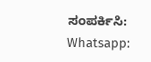ಸಂಪರ್ಕಿಸಿ: Whatsapp: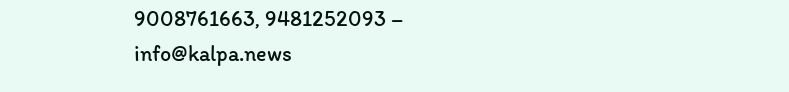9008761663, 9481252093 – info@kalpa.news